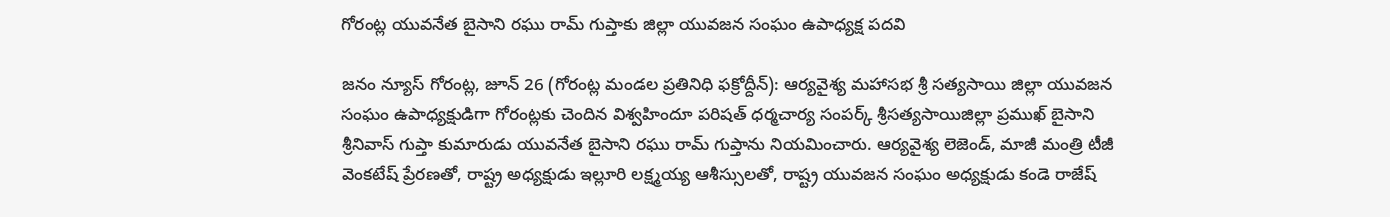గోరంట్ల యువనేత బైసాని రఘు రామ్ గుప్తాకు జిల్లా యువజన సంఘం ఉపాధ్యక్ష పదవి

జనం న్యూస్ గోరంట్ల, జూన్ 26 (గోరంట్ల మండల ప్రతినిధి ఫక్రోద్దీన్): ఆర్యవైశ్య మహాసభ శ్రీ సత్యసాయి జిల్లా యువజన సంఘం ఉపాధ్యక్షుడిగా గోరంట్లకు చెందిన విశ్వహిందూ పరిషత్ ధర్మచార్య సంపర్క్ శ్రీసత్యసాయిజిల్లా ప్రముఖ్ బైసాని శ్రీనివాస్ గుప్తా కుమారుడు యువనేత బైసాని రఘు రామ్ గుప్తాను నియమించారు. ఆర్యవైశ్య లెజెండ్, మాజీ మంత్రి టీజీ వెంకటేష్ ప్రేరణతో, రాష్ట్ర అధ్యక్షుడు ఇల్లూరి లక్ష్మయ్య ఆశీస్సులతో, రాష్ట్ర యువజన సంఘం అధ్యక్షుడు కండె రాజేష్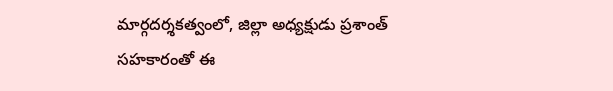మార్గదర్శకత్వంలో, జిల్లా అధ్యక్షుడు ప్రశాంత్ సహకారంతో ఈ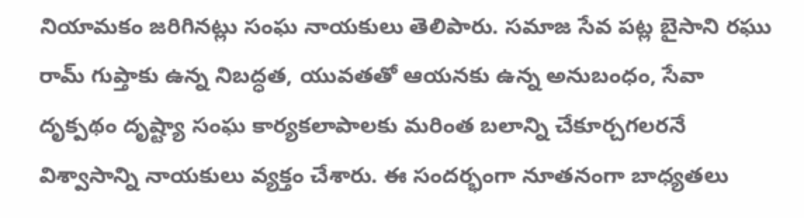నియామకం జరిగినట్లు సంఘ నాయకులు తెలిపారు. సమాజ సేవ పట్ల బైసాని రఘు రామ్ గుప్తాకు ఉన్న నిబద్ధత, యువతతో ఆయనకు ఉన్న అనుబంధం, సేవా దృక్పథం దృష్ట్యా సంఘ కార్యకలాపాలకు మరింత బలాన్ని చేకూర్చగలరనే విశ్వాసాన్ని నాయకులు వ్యక్తం చేశారు. ఈ సందర్భంగా నూతనంగా బాధ్యతలు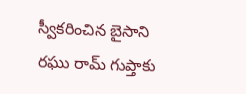స్వీకరించిన బైసాని రఘు రామ్ గుప్తాకు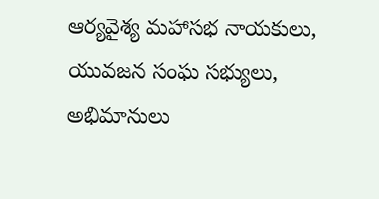ఆర్యవైశ్య మహాసభ నాయకులు, యువజన సంఘ సభ్యులు, అభిమానులు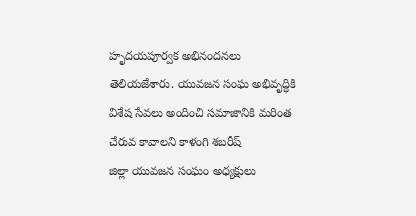హృదయపూర్వక అభినందనలు తెలియజేశారు. యువజన సంఘ అభివృద్ధికి విశేష సేవలు అందించి సమాజానికి మరింత చేరువ కావాలని కాళంగి శబరీష్
జిల్లా యువజన సంఘం అధ్యక్షులు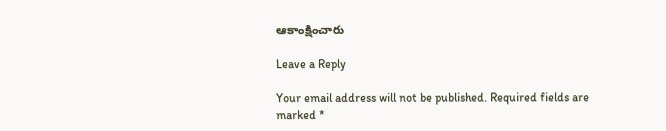ఆకాంక్షించారు

Leave a Reply

Your email address will not be published. Required fields are marked *